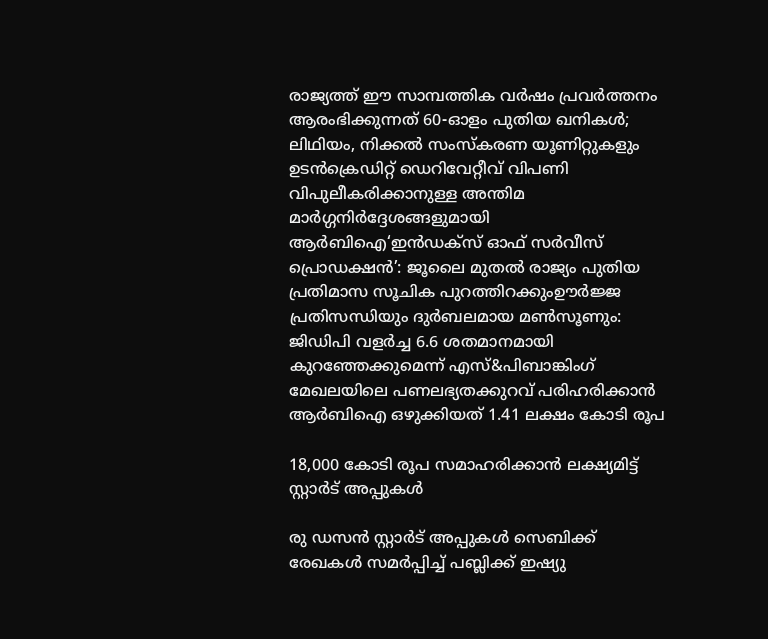രാജ്യത്ത് ഈ സാമ്പത്തിക വർഷം പ്രവർത്തനം ആരംഭിക്കുന്നത് 60-ഓളം പുതിയ ഖനികൾ; ലിഥിയം, നിക്കൽ സംസ്‌കരണ യൂണിറ്റുകളും ഉടൻക്രെഡിറ്റ് ഡെറിവേറ്റീവ് വിപണി വിപുലീകരിക്കാനുള്ള അന്തിമ മാർഗ്ഗനിർദ്ദേശങ്ങളുമായി ആർബിഐ‘ഇൻഡക്സ് ഓഫ് സർവീസ് പ്രൊഡക്ഷൻ’: ജൂലൈ മുതൽ രാജ്യം പുതിയ പ്രതിമാസ സൂചിക പുറത്തിറക്കുംഊർജ്ജ പ്രതിസന്ധിയും ദുർബലമായ മൺസൂണും: ജിഡിപി വളർച്ച 6.6 ശതമാനമായി കുറഞ്ഞേക്കുമെന്ന് എസ്&പിബാങ്കിംഗ് മേഖലയിലെ പണലഭ്യതക്കുറവ് പരിഹരിക്കാൻ ആർബിഐ ഒഴുക്കിയത് 1.41 ലക്ഷം കോടി രൂപ

18,000 കോടി രൂപ സമാഹരിക്കാൻ ലക്ഷ്യമിട്ട് സ്റ്റാർട് അപ്പുകൾ

രു ഡസൻ സ്റ്റാർട് അപ്പുകൾ സെബിക്ക് രേഖകൾ സമർപ്പിച്ച് പബ്ലിക്ക് ഇഷ്യു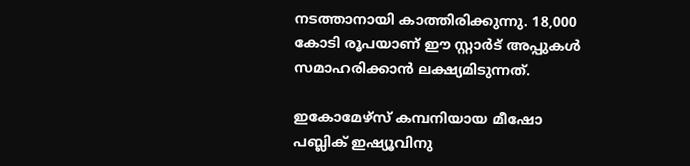നടത്താനായി കാത്തിരിക്കുന്നു. 18,000 കോടി രൂപയാണ് ഈ സ്റ്റാർട് അപ്പുകൾ സമാഹരിക്കാൻ ലക്ഷ്യമിടുന്നത്.

ഇകോമേഴ്സ് കമ്പനിയായ മീഷോ പബ്ലിക് ഇഷ്യൂവിനു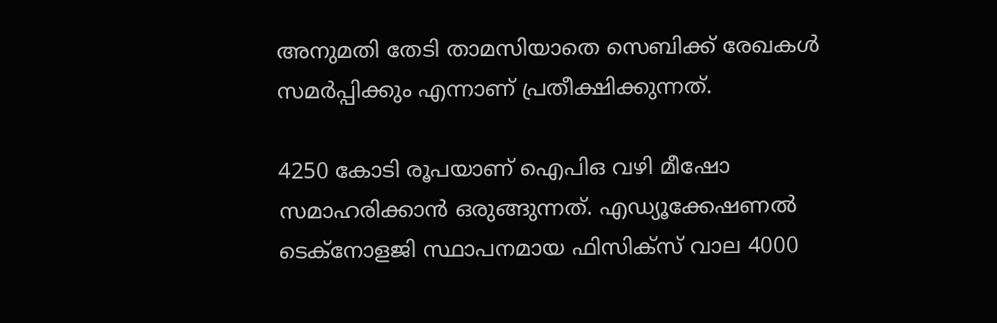അനുമതി തേടി താമസിയാതെ സെബിക്ക് രേഖകൾ സമർപ്പിക്കും എന്നാണ് പ്രതീക്ഷിക്കുന്നത്.

4250 കോടി രൂപയാണ് ഐപിഒ വഴി മീഷോ സമാഹരിക്കാൻ ഒരുങ്ങുന്നത്. എഡ്യൂക്കേഷണൽ ടെക്നോളജി സ്ഥാപനമായ ഫിസിക്സ് വാല 4000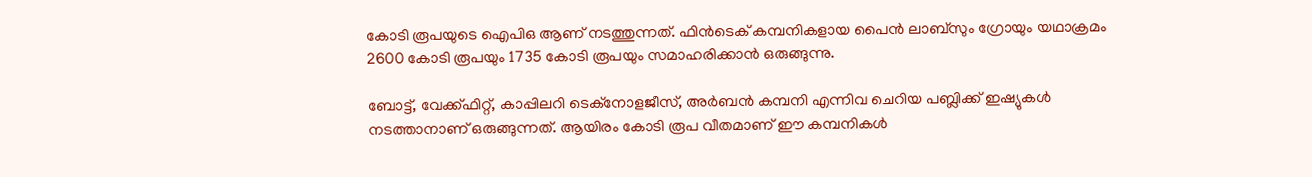കോടി രൂപയുടെ ഐപിഒ ആണ് നടത്തുന്നത്. ഫിൻടെക് കമ്പനികളായ പൈൻ ലാബ്സും ഗ്രോയും യഥാക്രമം 2600 കോടി രൂപയും 1735 കോടി രൂപയും സമാഹരിക്കാൻ ഒരുങ്ങുന്നു.

ബോട്ട്, വേക്ക്ഫിറ്റ്, കാപ്പിലറി ടെക്നോളജീസ്, അർബൻ കമ്പനി എന്നിവ ചെറിയ പബ്ലിക്ക് ഇഷ്യുകള്‍ നടത്താനാണ് ഒരുങ്ങുന്നത്. ആയിരം കോടി രൂപ വീതമാണ് ഈ കമ്പനികൾ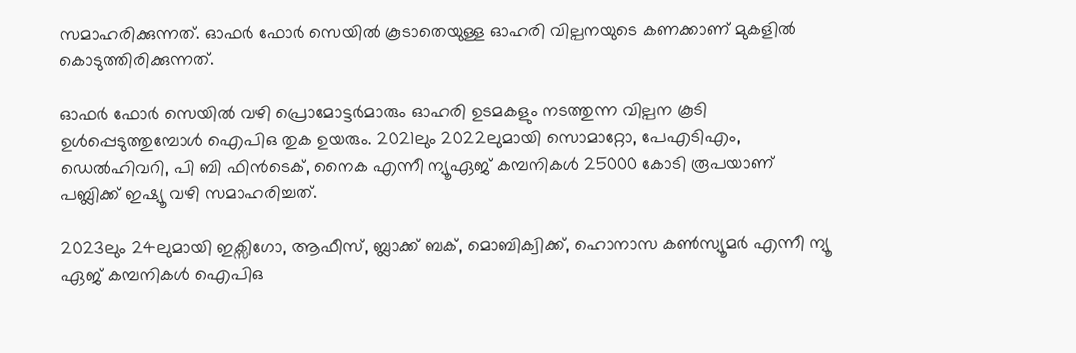സമാഹരിക്കുന്നത്. ഓഫർ ഫോർ സെയിൽ കൂടാതെയുള്ള ഓഹരി വില്പനയുടെ കണക്കാണ് മുകളിൽ കൊടുത്തിരിക്കുന്നത്.

ഓഫർ ഫോർ സെയിൽ വഴി പ്രൊമോട്ടർമാരും ഓഹരി ഉടമകളും നടത്തുന്ന വില്പന കൂടി ഉൾപ്പെടുത്തുമ്പോൾ ഐപിഒ തുക ഉയരും. 2021ലും 2022ലുമായി സൊമാറ്റോ, പേഎടിഎം, ഡെൽഹിവറി, പി ബി ഫിൻടെക്, നൈക എന്നീ ന്യൂഏജ് കമ്പനികൾ 25000 കോടി രൂപയാണ് പബ്ലിക്ക് ഇഷ്യൂ വഴി സമാഹരിച്ചത്.

2023ലും 24ലുമായി ഇക്സിഗോ, ആഫീസ്, ബ്ലാക്ക് ബക്, മൊബിക്വിക്ക്, ഹൊനാസ കൺസ്യൂമർ എന്നീ ന്യൂ ഏജ് കമ്പനികൾ ഐപിഒ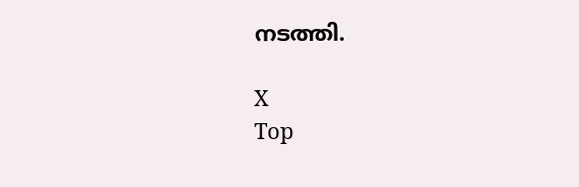നടത്തി.

X
Top